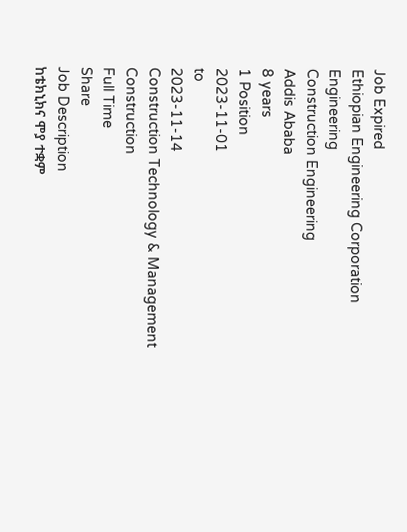Job Expired
Ethiopian Engineering Corporation
Engineering
Construction Engineering
Addis Ababa
8 years
1 Position
2023-11-01
to
2023-11-14
Construction Technology & Management
Construction
Full Time
Share
Job Description
ከቴክኒክና ሞያ ተቋም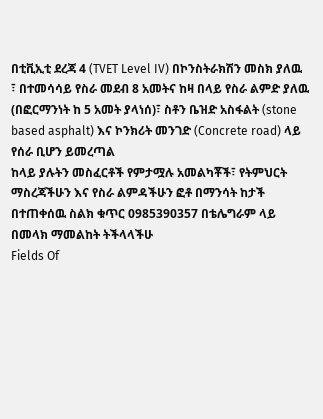በቲቪኢቲ ደረጃ 4 (TVET Level IV) በኮንስትራክሽን መስክ ያለዉ ፣ በተመሳሳይ የስራ መደብ 8 አመትና ከዛ በላይ የስራ ልምድ ያለዉ (በፎርማንነት ከ 5 አመት ያላነሰ)፣ ስቶን ቤዝድ አስፋልት (stone based asphalt) እና ኮንክሪት መንገድ (Concrete road) ላይ የሰራ ቢሆን ይመረጣል
ከላይ ያሉትን መስፈርቶች የምታሟሉ አመልካቾች፣ የትምህርት ማስረጃችሁን እና የስራ ልምዳችሁን ፎቶ በማንሳት ከታች በተጠቀሰዉ ስልክ ቁጥር 0985390357 በቴሌግራም ላይ በመላክ ማመልከት ትችላላችሁ
Fields Of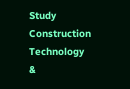Study
Construction Technology &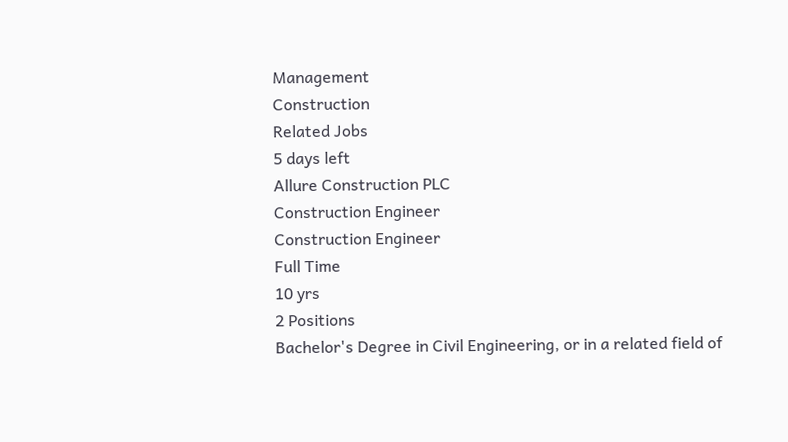Management
Construction
Related Jobs
5 days left
Allure Construction PLC
Construction Engineer
Construction Engineer
Full Time
10 yrs
2 Positions
Bachelor's Degree in Civil Engineering, or in a related field of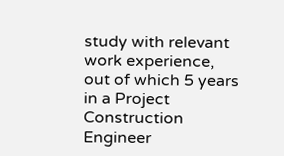study with relevant work experience, out of which 5 years in a Project Construction Engineer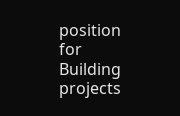position for Building projects